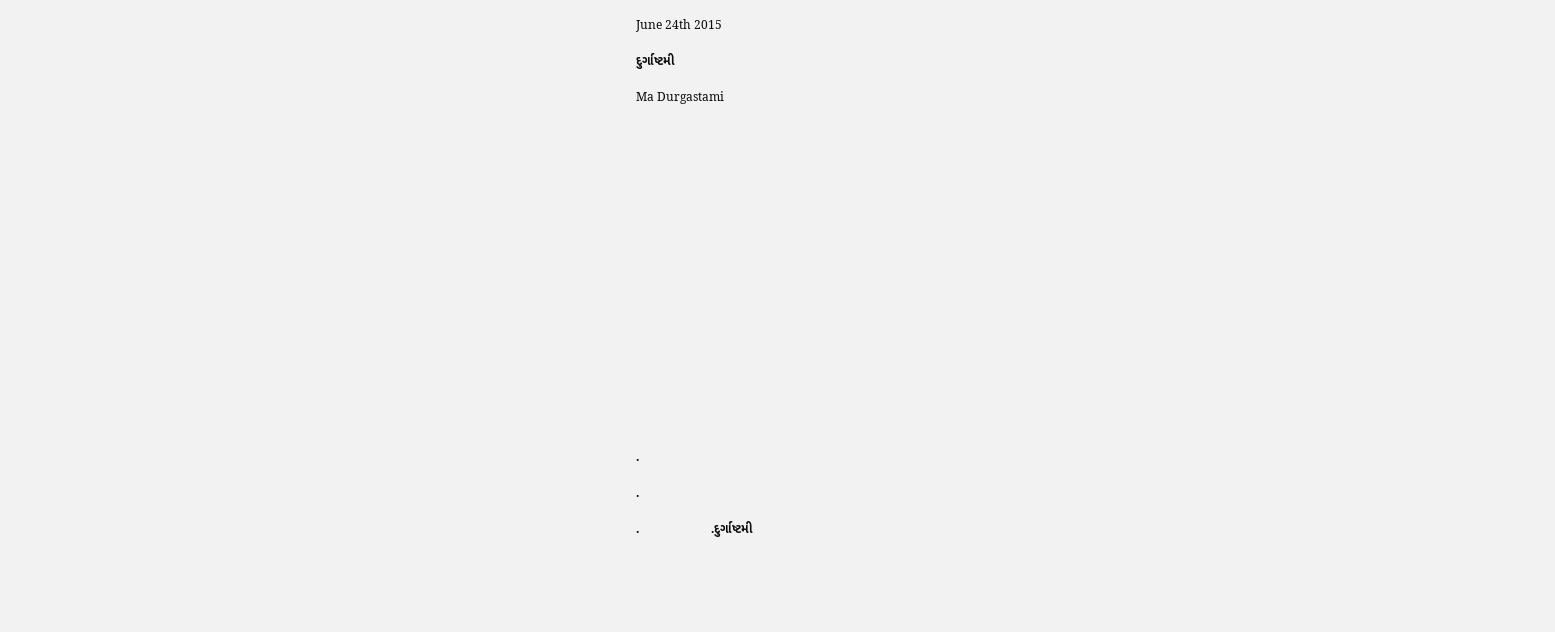June 24th 2015

દુર્ગાષ્ટમી

Ma Durgastami



















.

.

.                    .દુર્ગાષ્ટમી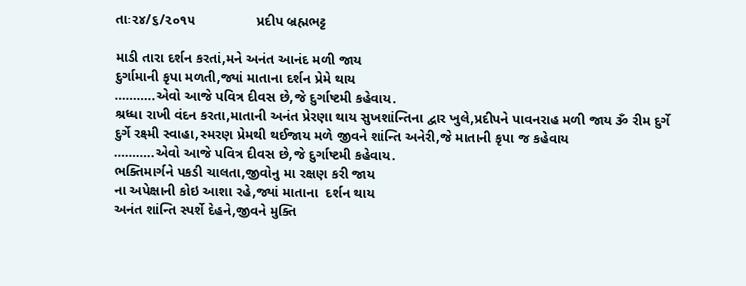તાઃ૨૪/૬/૨૦૧૫                પ્રદીપ બ્રહ્મભટ્ટ

માડી તારા દર્શન કરતાં,મને અનંત આનંદ મળી જાય
દુર્ગામાની કૃપા મળતી,જ્યાં માતાના દર્શન પ્રેમે થાય
………..એવો આજે પવિત્ર દીવસ છે,જે દુર્ગાષ્ટમી કહેવાય.
શ્રધ્ધા રાખી વંદન કરતા,માતાની અનંત પ્રેરણા થાય સુખશાંન્તિના દ્વાર ખુલે,પ્રદીપને પાવનરાહ મળી જાય ૐ રીમ દુર્ગે દુર્ગે રક્ષ્મી સ્વાહા,સ્મરણ પ્રેમથી થઈજાય મળે જીવને શાંન્તિ અનેરી,જે માતાની કૃપા જ કહેવાય
………..એવો આજે પવિત્ર દીવસ છે,જે દુર્ગાષ્ટમી કહેવાય.
ભક્તિમાર્ગને પકડી ચાલતા,જીવોનુ મા રક્ષણ કરી જાય
ના અપેક્ષાની કોઇ આશા રહે,જ્યાં માતાના  દર્શન થાય
અનંત શાંન્તિ સ્પર્શે દેહને,જીવને મુક્તિ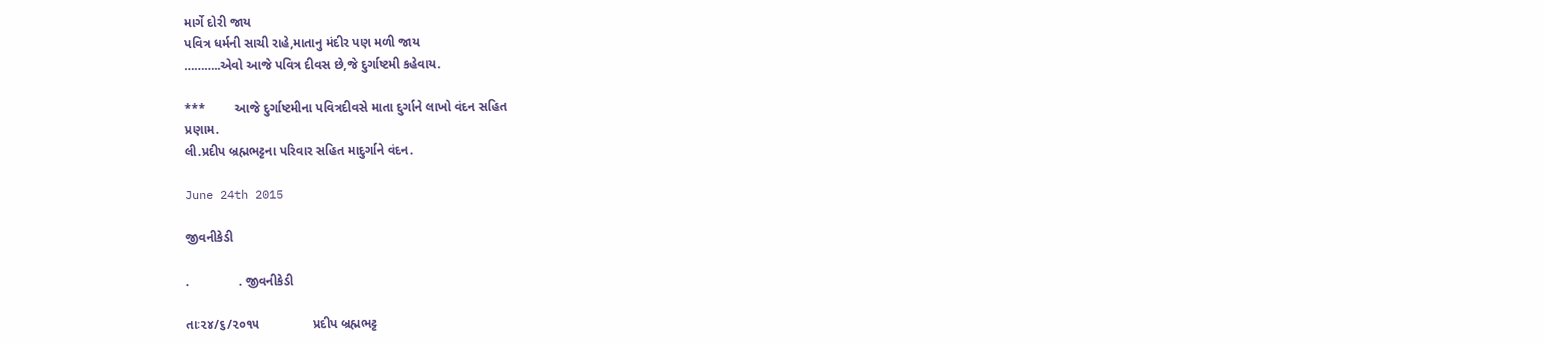માર્ગે દોરી જાય
પવિત્ર ધર્મની સાચી રાહે,માતાનુ મંદીર પણ મળી જાય
………..એવો આજે પવિત્ર દીવસ છે,જે દુર્ગાષ્ટમી કહેવાય.

***        આજે દુર્ગાષ્ટમીના પવિત્રદીવસે માતા દુર્ગાને લાખો વંદન સહિત
પ્રણામ.
લી.પ્રદીપ બ્રહ્મભટ્ટના પરિવાર સહિત માદુર્ગાને વંદન.

June 24th 2015

જીવનીકેડી

.              . જીવનીકેડી

તાઃ૨૪/૬/૨૦૧૫               પ્રદીપ બ્રહ્મભટ્ટ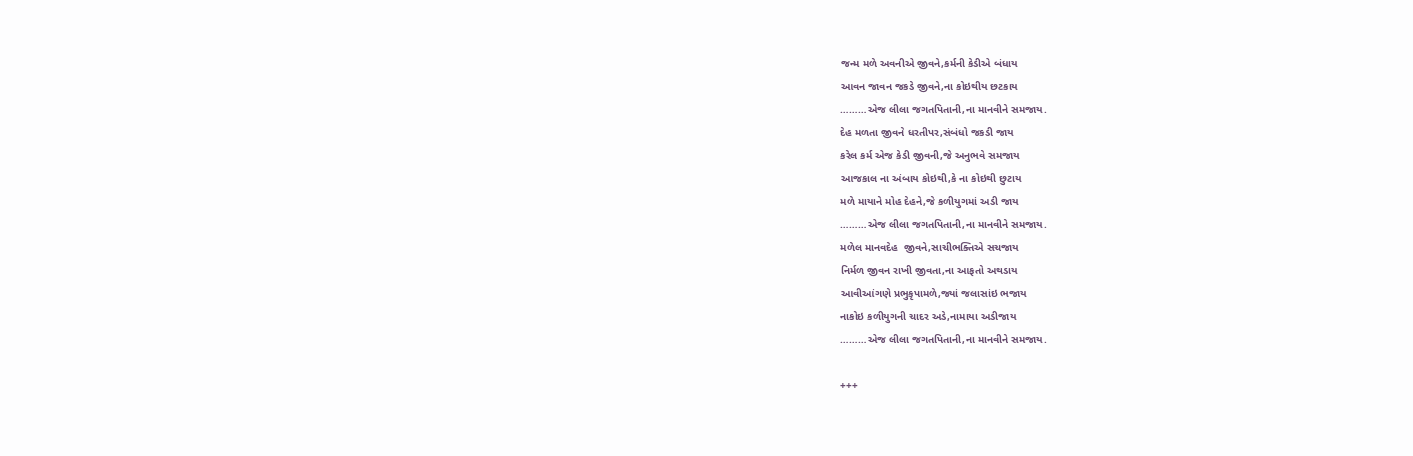જન્મ મળે અવનીએ જીવને,કર્મની કેડીએ બંધાય
આવન જાવન જકડે જીવને,ના કોઇથીય છટકાય
………એજ લીલા જગતપિતાની,ના માનવીને સમજાય.
દેહ મળતા જીવને ધરતીપર,સંબંધો જકડી જાય
કરેલ કર્મ એજ કેડી જીવની,જે અનુભવે સમજાય
આજકાલ ના અંબાય કોઇથી,કે ના કોઇથી છુટાય
મળે માયાને મોહ દેહને,જે કળીયુગમાં અડી જાય
………એજ લીલા જગતપિતાની,ના માનવીને સમજાય.
મળેલ માનવદેહ  જીવને,સાચીભક્તિએ સચજાય
નિર્મળ જીવન રાખી જીવતા,ના આફતો અથડાય
આવીઆંગણે પ્રભુકૃપામળે,જ્યાં જલાસાંઇ ભજાય
નાકોઇ કળીયુગની ચાદર અડે,નામાયા અડીજાય
………એજ લીલા જગતપિતાની,ના માનવીને સમજાય.

+++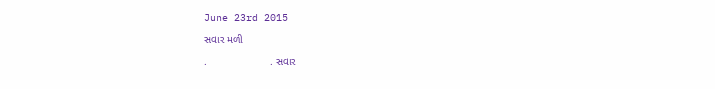June 23rd 2015

સવાર મળી

.                     . સવાર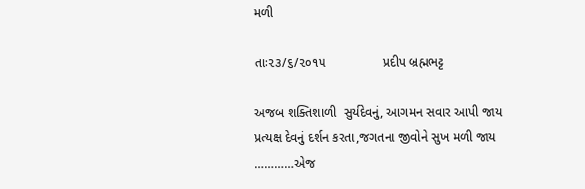મળી

તાઃ૨૩/૬/૨૦૧૫                પ્રદીપ બ્રહ્મભટ્ટ

અજબ શક્તિશાળી  સુર્યદેવનું, આગમન સવાર આપી જાય
પ્રત્યક્ષ દેવનું દર્શન કરતા,જગતના જીવોને સુખ મળી જાય
…………એજ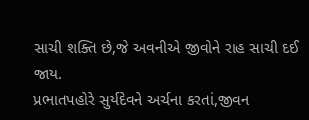સાચી શક્તિ છે,જે અવનીએ જીવોને રાહ સાચી દઈ જાય.
પ્રભાતપહોરે સુર્યદેવને અર્ચના કરતાં,જીવન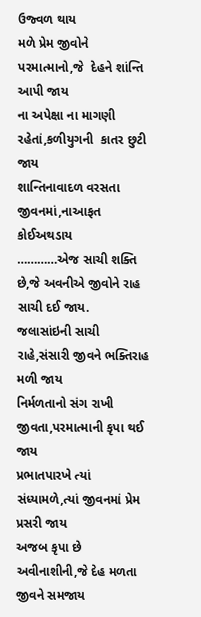ઉજ્વળ થાય
મળે પ્રેમ જીવોને પરમાત્માનો,જે  દેહને શાંન્તિ આપી જાય
ના અપેક્ષા ના માગણી રહેતાં,કળીયુગની  કાતર છુટી જાય
શાન્તિનાવાદળ વરસતા જીવનમાં,નાઆફત કોઈઅથડાય
…………એજ સાચી શક્તિ છે,જે અવનીએ જીવોને રાહ સાચી દઈ જાય.
જલાસાંઇની સાચી રાહે,સંસારી જીવને ભક્તિરાહ મળી જાય
નિર્મળતાનો સંગ રાખી જીવતા,પરમાત્માની કૃપા થઈ જાય
પ્રભાતપારખે ત્યાં સંધ્યામળે,ત્યાં જીવનમાં પ્રેમ પ્રસરી જાય
અજબ કૃપા છે અવીનાશીની,જે દેહ મળતા જીવને સમજાય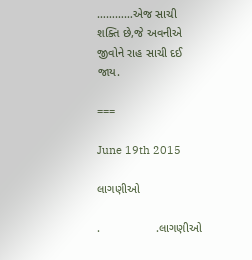…………એજ સાચી શક્તિ છે,જે અવનીએ જીવોને રાહ સાચી દઈ જાય.

===

June 19th 2015

લાગણીઓ

.                 .લાગણીઓ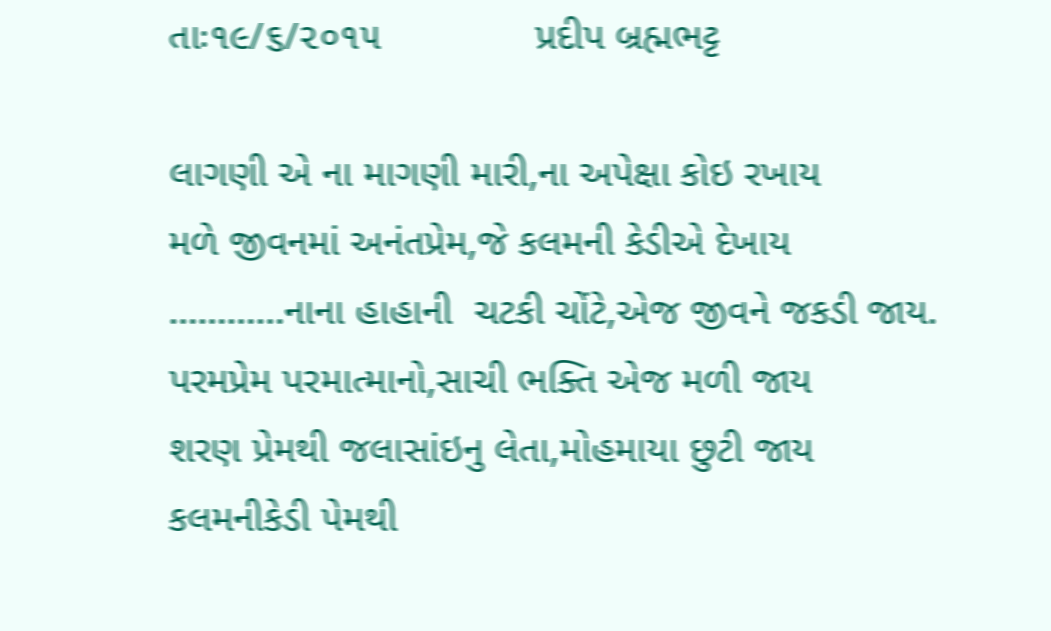તાઃ૧૯/૬/૨૦૧૫              પ્રદીપ બ્રહ્મભટ્ટ

લાગણી એ ના માગણી મારી,ના અપેક્ષા કોઇ રખાય
મળે જીવનમાં અનંતપ્રેમ,જે કલમની કેડીએ દેખાય
…………નાના હાહાની  ચટકી ચોંટે,એજ જીવને જકડી જાય.
પરમપ્રેમ પરમાત્માનો,સાચી ભક્તિ એજ મળી જાય
શરણ પ્રેમથી જલાસાંઇનુ લેતા,મોહમાયા છુટી જાય
કલમનીકેડી પેમથી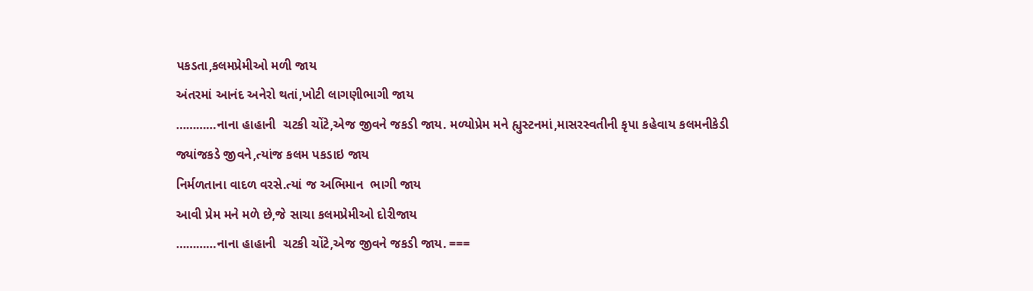પકડતા,કલમપ્રેમીઓ મળી જાય
અંતરમાં આનંદ અનેરો થતાં,ખોટી લાગણીભાગી જાય
…………નાના હાહાની  ચટકી ચોંટે,એજ જીવને જકડી જાય. મળ્યોપ્રેમ મને હ્યુસ્ટનમાં,માસરસ્વતીની કૃપા કહેવાય કલમનીકેડી જ્યાંજકડે જીવને,ત્યાંજ કલમ પકડાઇ જાય
નિર્મળતાના વાદળ વરસે.ત્યાં જ અભિમાન  ભાગી જાય
આવી પ્રેમ મને મળે છે,જે સાચા કલમપ્રેમીઓ દોરીજાય
…………નાના હાહાની  ચટકી ચોંટે,એજ જીવને જકડી જાય. ===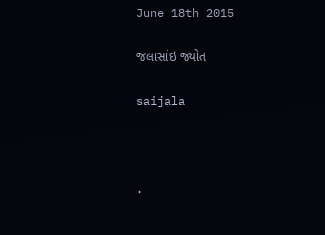June 18th 2015

જલાસાંઇ જ્યોત

saijala



.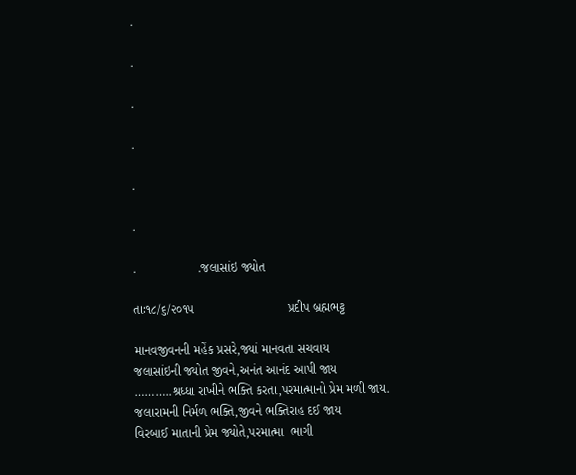.

.

.

.

.

.

.                 .જલાસાંઇ જ્યોત

તાઃ૧૮/૬/૨૦૧૫                          પ્રદીપ બ્રહ્મભટ્ટ

માનવજીવનની મહેંક પ્રસરે,જ્યાં માનવતા સચવાય
જલાસાંઇની જ્યોત જીવને,અનંત આનંદ આપી જાય
………..શ્રધ્ધા રાખીને ભક્તિ કરતા,પરમાત્માનો પ્રેમ મળી જાય.
જલારામની નિર્મળ ભક્તિ,જીવને ભક્તિરાહ દઈ જાય
વિરબાઈ માતાની પ્રેમ જ્યોતે,પરમાત્મા  ભાગી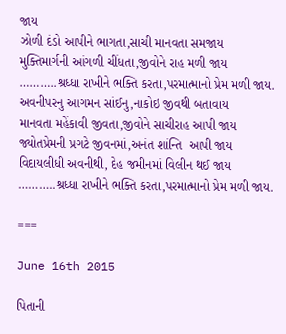જાય
ઝોળી દંડો આપીને ભાગતા,સાચી માનવતા સમજાય
મુક્તિમાર્ગની આંગળી ચીંધતા,જીવોને રાહ મળી જાય
………..શ્રધ્ધા રાખીને ભક્તિ કરતા,પરમાત્માનો પ્રેમ મળી જાય.
અવનીપરનુ આગમન સાંઈનુ,નાકોઇ જીવથી બતાવાય
માનવતા મહેંકાવી જીવતા,જીવોને સાચીરાહ આપી જાય
જ્યોતપ્રેમની પ્રગટે જીવનમાં,અનંત શાંન્તિ  આપી જાય
વિદાયલીધી અવનીથી, દેહ જમીનમાં વિલીન થઈ જાય
………..શ્રધ્ધા રાખીને ભક્તિ કરતા,પરમાત્માનો પ્રેમ મળી જાય.

===

June 16th 2015

પિતાની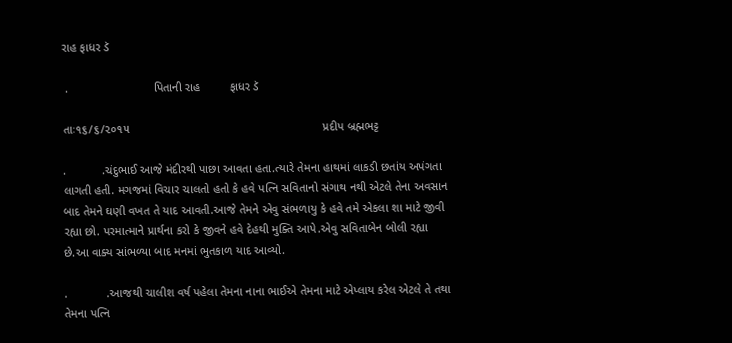રાહ ફાધર ડૅ

 .                          પિતાની રાહ         ફાધર ડૅ

તાઃ૧૬/૬/૨૦૧૫                                                           પ્રદીપ બ્રહ્મભટ્ટ

.           .ચંદુભાઈ આજે મંદીરથી પાછા આવતા હતા.ત્યારે તેમના હાથમાં લાકડી છતાંય અપંગતા લાગતી હતી. મગજમાં વિચાર ચાલતો હતો કે હવે પત્નિ સવિતાનો સંગાથ નથી એટલે તેના અવસાન બાદ તેમને ઘણી વખત તે યાદ આવતી.આજે તેમને એવુ સંભળાયુ કે હવે તમે એકલા શા માટે જીવી રહ્યા છો. પરમાત્માને પ્રાર્થના કરો કે જીવને હવે દેહથી મુક્તિ આપે.એવુ સવિતાબેન બોલી રહ્યા છે.આ વાક્ય સાંભળ્યા બાદ મનમાં ભુતકાળ યાદ આવ્યો.

.            .આજથી ચાલીશ વર્ષ પહેલા તેમના નાના ભાઈએ તેમના માટે એપ્લાય કરેલ એટલે તે તથા તેમના પત્નિ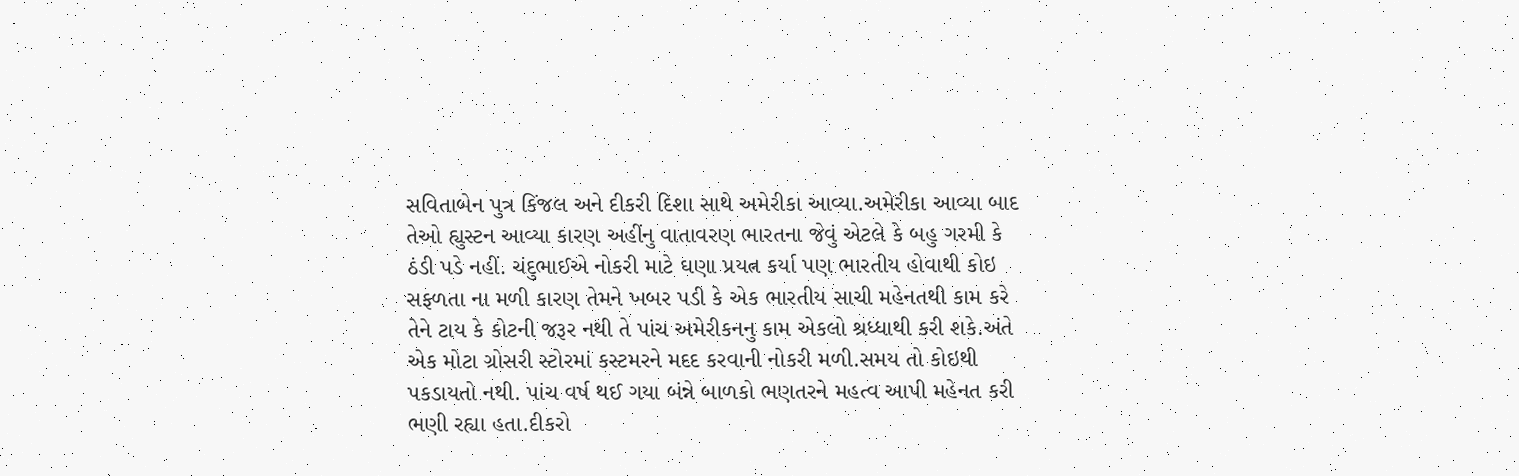સવિતાબેન પુત્ર કિંજલ અને દીકરી દિશા સાથે અમેરીકા આવ્યા.અમેરીકા આવ્યા બાદ તેઓ હ્યુસ્ટન આવ્યા કારણ અહીંનુ વાતાવરણ ભારતના જેવું એટલે કે બહુ ગરમી કે ઠંડી પડે નહીં. ચંદુભાઈએ નોકરી માટે ઘણા પ્રયત્ન કર્યા પણ ભારતીય હોવાથી કોઇ સફળતા ના મળી કારણ તેમને ખબર પડી કે એક ભારતીય સાચી મહેનતથી કામ કરે તેને ટાય કે કોટની જરૂર નથી તે પાંચ અમેરીકનનુ કામ એકલો શ્રધ્ધાથી કરી શકે.અંતે  એક મોટા ગ્રોસરી સ્ટોરમાં કસ્ટમરને મદદ કરવાની નોકરી મળી.સમય તો કોઇથી પકડાયતો નથી. પાંચ વર્ષ થઈ ગયા બંન્ને બાળકો ભણતરને મહત્વ આપી મહેનત કરી ભણી રહ્યા હતા.દીકરો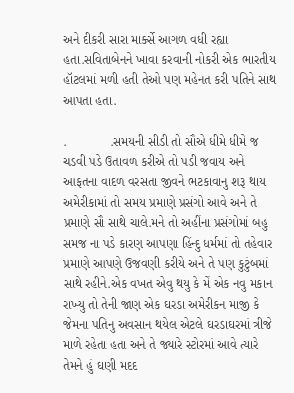અને દીકરી સારા માર્ક્સે આગળ વધી રહ્યા હતા.સવિતાબેનને ખાવા કરવાની નોકરી એક ભારતીય હૉટલમાં મળી હતી તેઓ પણ મહેનત કરી પતિને સાથ આપતા હતા.

.            .સમયની સીડી તો સૌએ ધીમે ધીમે જ ચડવી પડે ઉતાવળ કરીએ તો પડી જવાય અને આફતના વાદળ વરસતા જીવને ભટકાવાનુ શરૂ થાય અમેરીકામાં તો સમય પ્રમાણે પ્રસંગો આવે અને તે પ્રમાણે સૌ સાથે ચાલે.મને તો અહીંના પ્રસંગોમાં બહુ સમજ ના પડે કારણ આપણા હિંન્દુ ધર્મમાં તો તહેવાર પ્રમાણે આપણે ઉજવણી કરીયે અને તે પણ કુટુંબમાં સાથે રહીને.એક વખત એવુ થયુ કે મેં એક નવુ મકાન રાખ્યુ તો તેની જાણ એક ઘરડા અમેરીકન માજી કે જેમના પતિનુ અવસાન થયેલ એટલે ઘરડાઘરમાં ત્રીજે માળે રહેતા હતા અને તે જ્યારે સ્ટોરમાં આવે ત્યારે તેમને હું ઘણી મદદ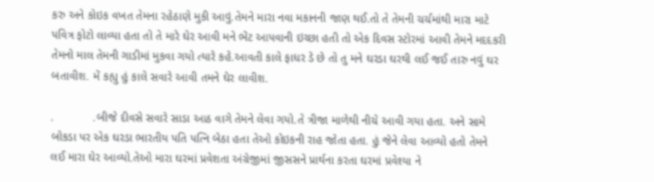કરુ અને કોઇક વખત તેમના રહેઠાણે મુકી આવું.તેમને મારા નવા મકાનની જાણ થઈ.તો તે તેમની ચર્ચમાંથી મારા માટે પવિત્ર ફોટો લાવ્યા હતા તો તે મારે ઘેર આવી મને ભેંટ આપવાની ઇચ્છા હતી તો એક દિવસ સ્ટોરમાં આવી તેમને મદદકરી તેમનો માલ તેમની ગાડીમાં મુકવા ગયો ત્યારે કહે.આવતી કાલે ફાધર ડે છે તો તુ મને ઘરડા ઘરથી લઈ જઈ તારુ નવું ઘર બતાવીશ. મેં કહ્યુ હું કાલે સવારે આવી તમને ઘેર લાવીશ.

.            .બીજે દીવસે સવારે સાડા આઠ વાગે તેમને લેવા ગયો.તે ત્રીજા માળેથી નીચે આવી ગયા હતા. અને સામે બોકડા પર એક ઘરડા ભારતીય પતિ પત્નિ બેઠા હતા તેઓ કોઇકની રાહ જોતા હતા. હું જેને લેવા આવ્યો હતો તેમને લઈ મારા ઘેર આવ્યો.તેઓ મારા ઘરમાં પ્રવેશતા અંગ્રેજીમાં જીસસને પ્રાર્થના કરતા ઘરમાં પ્રવેશ્યા ને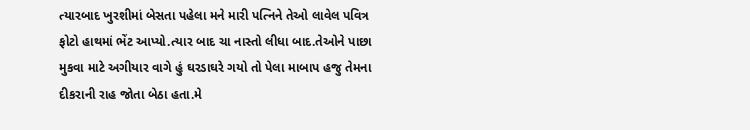ત્યારબાદ ખુરશીમાં બેસતા પહેલા મને મારી પત્નિને તેઓ લાવેલ પવિત્ર ફોટો હાથમાં ભેંટ આપ્યો.ત્યાર બાદ ચા નાસ્તો લીધા બાદ.તેઓને પાછા મુકવા માટે અગીયાર વાગે હું ઘરડાઘરે ગયો તો પેલા માબાપ હજુ તેમના દીકરાની રાહ જોતા બેઠા હતા.મે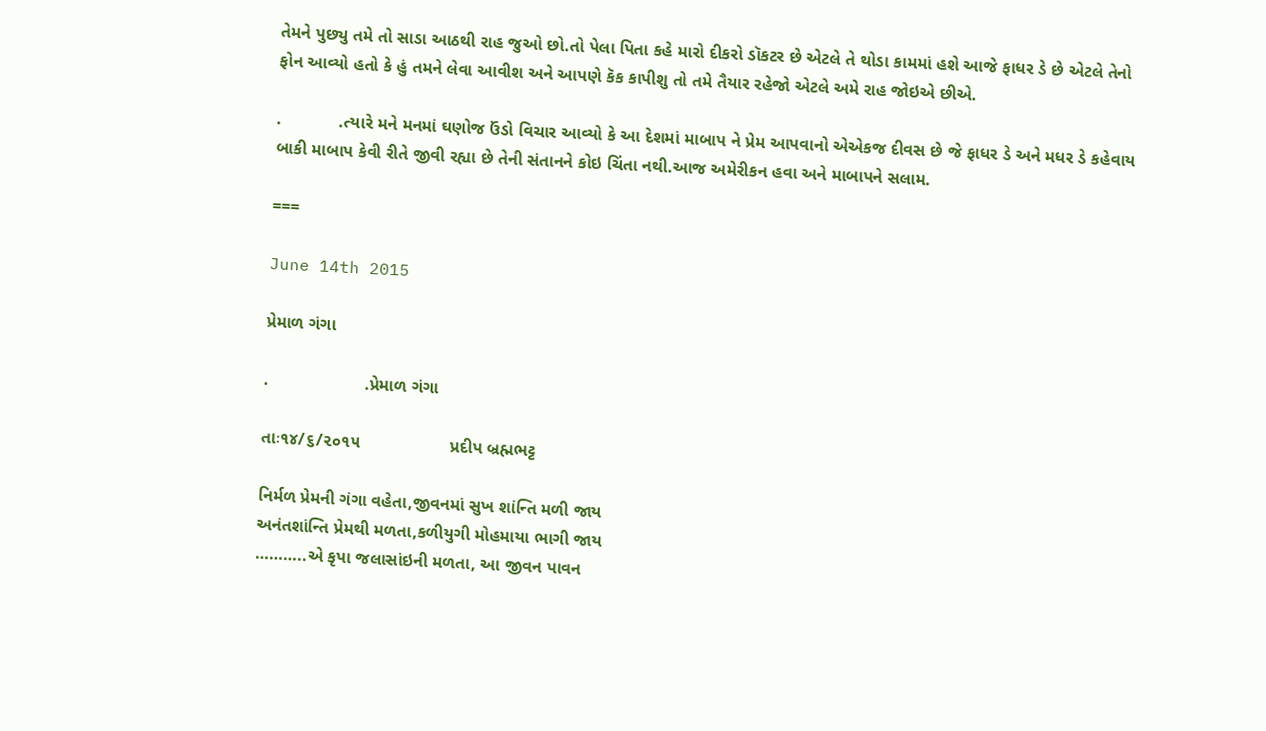તેમને પુછ્યુ તમે તો સાડા આઠથી રાહ જુઓ છો.તો પેલા પિતા કહે મારો દીકરો ડૉકટર છે એટલે તે થોડા કામમાં હશે આજે ફાધર ડે છે એટલે તેનો ફોન આવ્યો હતો કે હું તમને લેવા આવીશ અને આપણે કૅક કાપીશુ તો તમે તૈયાર રહેજો એટલે અમે રાહ જોઇએ છીએ.

.            .ત્યારે મને મનમાં ઘણોજ ઉંડો વિચાર આવ્યો કે આ દેશમાં માબાપ ને પ્રેમ આપવાનો એએકજ દીવસ છે જે ફાધર ડે અને મધર ડે કહેવાય બાકી માબાપ કેવી રીતે જીવી રહ્યા છે તેની સંતાનને કોઇ ચિંતા નથી.આજ અમેરીકન હવા અને માબાપને સલામ.

===

June 14th 2015

પ્રેમાળ ગંગા

.                    .પ્રેમાળ ગંગા

તાઃ૧૪/૬/૨૦૧૫                   પ્રદીપ બ્રહ્મભટ્ટ

નિર્મળ પ્રેમની ગંગા વહેતા,જીવનમાં સુખ શાંન્તિ મળી જાય
અનંતશાંન્તિ પ્રેમથી મળતા,કળીયુગી મોહમાયા ભાગી જાય
………..એ કૃપા જલાસાંઇની મળતા, આ જીવન પાવન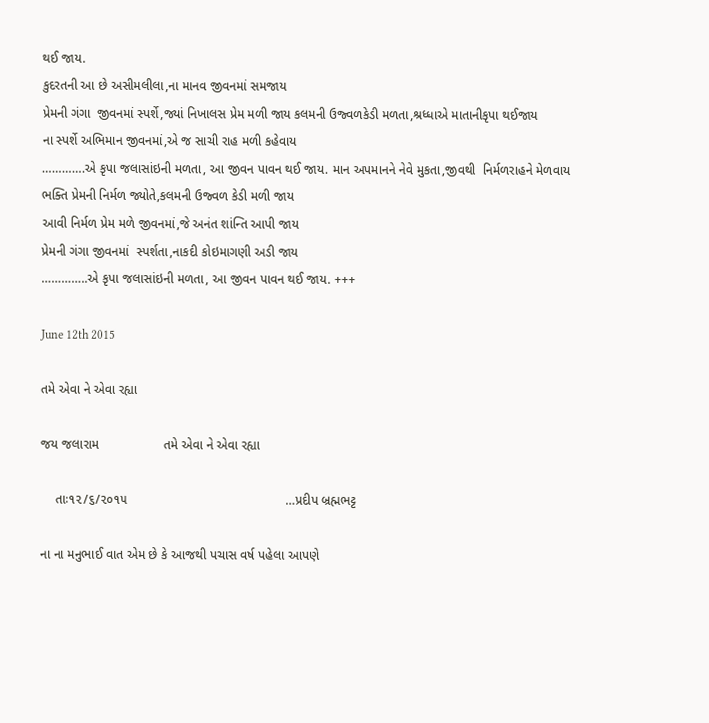થઈ જાય.
કુદરતની આ છે અસીમલીલા,ના માનવ જીવનમાં સમજાય
પ્રેમની ગંગા  જીવનમાં સ્પર્શે,જ્યાં નિખાલસ પ્રેમ મળી જાય કલમની ઉજ્વળકેડી મળતા,શ્રધ્ધાએ માતાનીકૃપા થઈજાય
ના સ્પર્શે અભિમાન જીવનમાં,એ જ સાચી રાહ મળી કહેવાય
………….એ કૃપા જલાસાંઇની મળતા, આ જીવન પાવન થઈ જાય. માન અપમાનને નેવે મુકતા,જીવથી  નિર્મળરાહને મેળવાય
ભક્તિ પ્રેમની નિર્મળ જ્યોતે,કલમની ઉજ્વળ કેડી મળી જાય
આવી નિર્મળ પ્રેમ મળે જીવનમાં,જે અનંત શાંન્તિ આપી જાય
પ્રેમની ગંગા જીવનમાં  સ્પર્શતા,નાકદી કોઇમાગણી અડી જાય
…………..એ કૃપા જલાસાંઇની મળતા, આ જીવન પાવન થઈ જાય. +++

June 12th 2015

તમે એવા ને એવા રહ્યા

જય જલારામ                  તમે એવા ને એવા રહ્યા

    તાઃ૧૨/૬/૨૦૧૫                                            …પ્રદીપ બ્રહ્મભટ્ટ

ના ના મનુભાઈ વાત એમ છે કે આજથી પચાસ વર્ષ પહેલા આપણે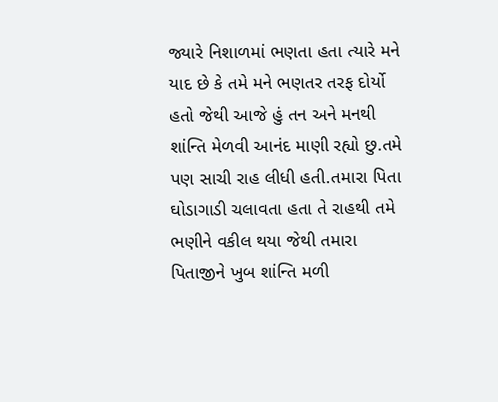જ્યારે નિશાળમાં ભણતા હતા ત્યારે મને યાદ છે કે તમે મને ભણતર તરફ દોર્યો હતો જેથી આજે હું તન અને મનથી શાંન્તિ મેળવી આનંદ માણી રહ્યો છુ.તમે પણ સાચી રાહ લીધી હતી.તમારા પિતા ઘોડાગાડી ચલાવતા હતા તે રાહથી તમે ભણીને વકીલ થયા જેથી તમારા પિતાજીને ખુબ શાંન્તિ મળી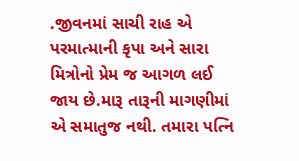.જીવનમાં સાચી રાહ એ પરમાત્માની કૃપા અને સારા મિત્રોનો પ્રેમ જ આગળ લઈ જાય છે.મારૂ તારૂની માગણીમાં એ સમાતુજ નથી. તમારા પત્નિ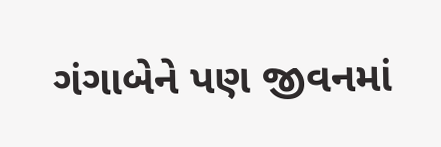ગંગાબેને પણ જીવનમાં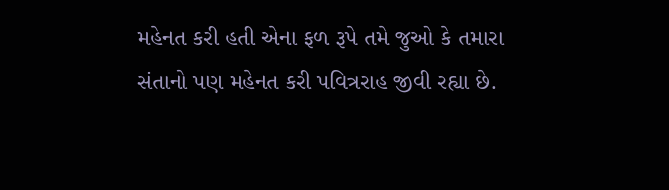મહેનત કરી હતી એના ફળ રૂપે તમે જુઓ કે તમારા સંતાનો પણ મહેનત કરી પવિત્રરાહ જીવી રહ્યા છે.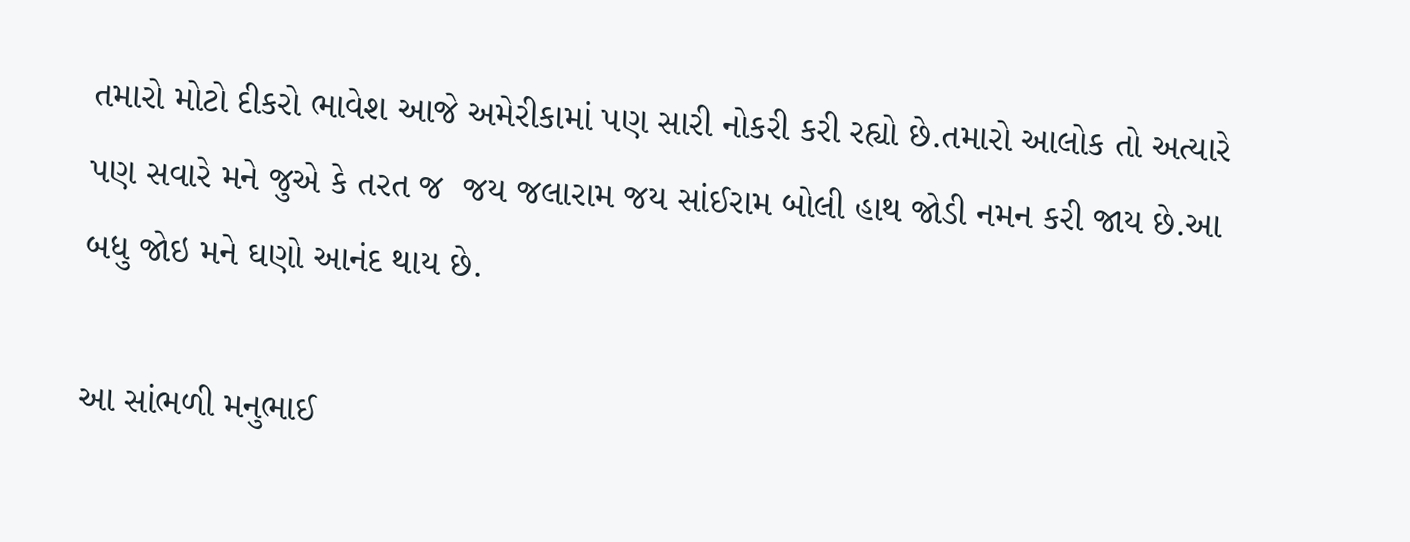તમારો મોટો દીકરો ભાવેશ આજે અમેરીકામાં પણ સારી નોકરી કરી રહ્યો છે.તમારો આલોક તો અત્યારે પણ સવારે મને જુએ કે તરત જ  જય જલારામ જય સાંઈરામ બોલી હાથ જોડી નમન કરી જાય છે.આ બધુ જોઇ મને ઘણો આનંદ થાય છે.

આ સાંભળી મનુભાઈ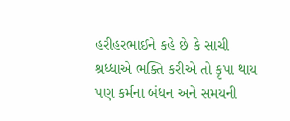હરીહરભાઈને કહે છે કે સાચી શ્રધ્ધાએ ભક્તિ કરીએ તો કૃપા થાય પણ કર્મના બંધન અને સમયની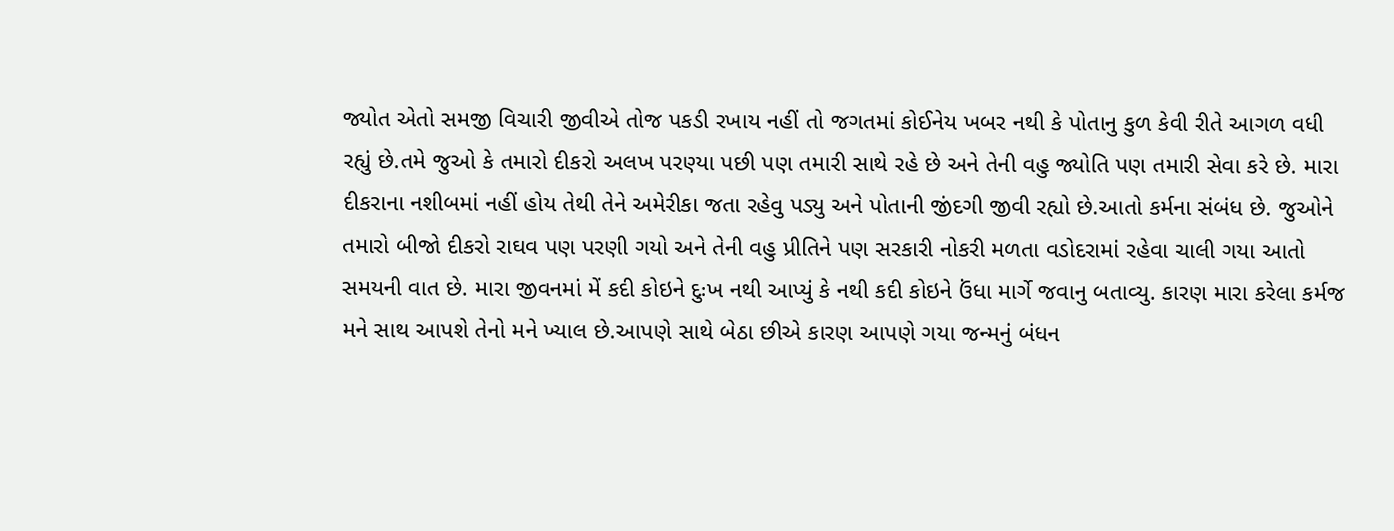જ્યોત એતો સમજી વિચારી જીવીએ તોજ પકડી રખાય નહીં તો જગતમાં કોઈનેય ખબર નથી કે પોતાનુ કુળ કેવી રીતે આગળ વધી રહ્યું છે.તમે જુઓ કે તમારો દીકરો અલખ પરણ્યા પછી પણ તમારી સાથે રહે છે અને તેની વહુ જ્યોતિ પણ તમારી સેવા કરે છે. મારા દીકરાના નશીબમાં નહીં હોય તેથી તેને અમેરીકા જતા રહેવુ પડ્યુ અને પોતાની જીંદગી જીવી રહ્યો છે.આતો કર્મના સંબંધ છે. જુઓને તમારો બીજો દીકરો રાઘવ પણ પરણી ગયો અને તેની વહુ પ્રીતિને પણ સરકારી નોકરી મળતા વડોદરામાં રહેવા ચાલી ગયા આતો સમયની વાત છે. મારા જીવનમાં મેં કદી કોઇને દુઃખ નથી આપ્યું કે નથી કદી કોઇને ઉંધા માર્ગે જવાનુ બતાવ્યુ. કારણ મારા કરેલા કર્મજ મને સાથ આપશે તેનો મને ખ્યાલ છે.આપણે સાથે બેઠા છીએ કારણ આપણે ગયા જન્મનું બંધન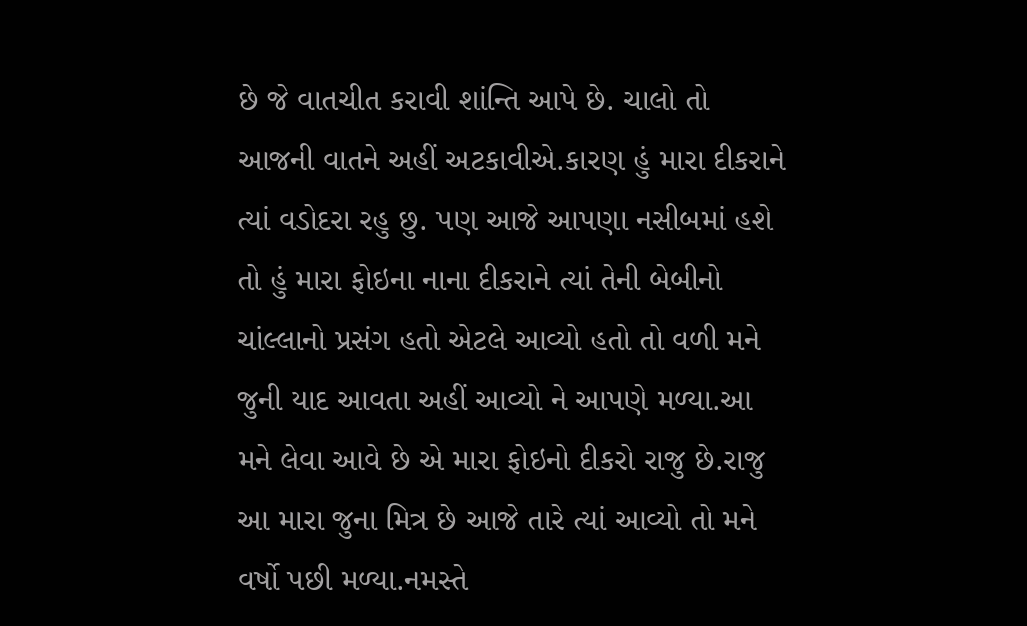છે જે વાતચીત કરાવી શાંન્તિ આપે છે. ચાલો તો આજની વાતને અહીં અટકાવીએ.કારણ હું મારા દીકરાને ત્યાં વડોદરા રહુ છુ. પણ આજે આપણા નસીબમાં હશે તો હું મારા ફોઇના નાના દીકરાને ત્યાં તેની બેબીનો ચાંલ્લાનો પ્રસંગ હતો એટલે આવ્યો હતો તો વળી મને જુની યાદ આવતા અહીં આવ્યો ને આપણે મળ્યા.આ મને લેવા આવે છે એ મારા ફોઇનો દીકરો રાજુ છે.રાજુ આ મારા જુના મિત્ર છે આજે તારે ત્યાં આવ્યો તો મને વર્ષો પછી મળ્યા.નમસ્તે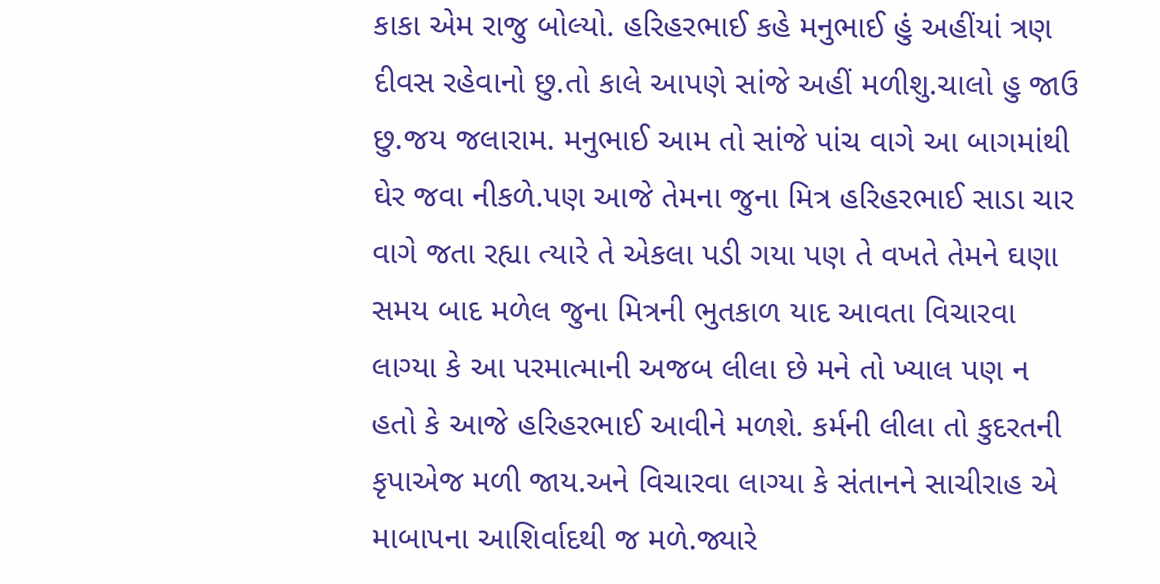કાકા એમ રાજુ બોલ્યો. હરિહરભાઈ કહે મનુભાઈ હું અહીંયાં ત્રણ દીવસ રહેવાનો છુ.તો કાલે આપણે સાંજે અહીં મળીશુ.ચાલો હુ જાઉ છુ.જય જલારામ. મનુભાઈ આમ તો સાંજે પાંચ વાગે આ બાગમાંથી ઘેર જવા નીકળે.પણ આજે તેમના જુના મિત્ર હરિહરભાઈ સાડા ચાર વાગે જતા રહ્યા ત્યારે તે એકલા પડી ગયા પણ તે વખતે તેમને ઘણા સમય બાદ મળેલ જુના મિત્રની ભુતકાળ યાદ આવતા વિચારવા લાગ્યા કે આ પરમાત્માની અજબ લીલા છે મને તો ખ્યાલ પણ ન હતો કે આજે હરિહરભાઈ આવીને મળશે. કર્મની લીલા તો કુદરતની કૃપાએજ મળી જાય.અને વિચારવા લાગ્યા કે સંતાનને સાચીરાહ એ માબાપના આશિર્વાદથી જ મળે.જ્યારે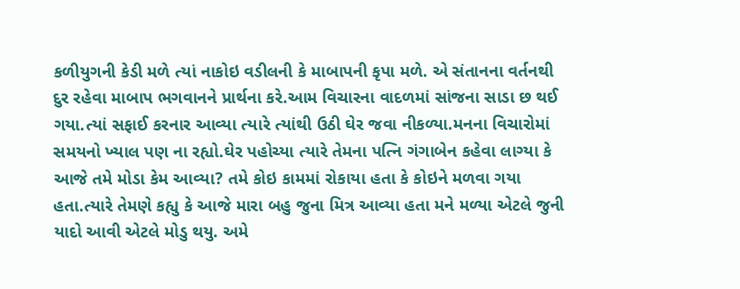કળીયુગની કેડી મળે ત્યાં નાકોઇ વડીલની કે માબાપની કૃપા મળે. એ સંતાનના વર્તનથી દુર રહેવા માબાપ ભગવાનને પ્રાર્થના કરે.આમ વિચારના વાદળમાં સાંજના સાડા છ થઈ ગયા.ત્યાં સફાઈ કરનાર આવ્યા ત્યારે ત્યાંથી ઉઠી ઘેર જવા નીકળ્યા.મનના વિચારોમાં સમયનો ખ્યાલ પણ ના રહ્યો.ઘેર પહોચ્યા ત્યારે તેમના પત્નિ ગંગાબેન કહેવા લાગ્યા કે આજે તમે મોડા કેમ આવ્યા? તમે કોઇ કામમાં રોકાયા હતા કે કોઇને મળવા ગયા હતા.ત્યારે તેમણે કહ્યુ કે આજે મારા બહુ જુના મિત્ર આવ્યા હતા મને મળ્યા એટલે જુની યાદો આવી એટલે મોડુ થયુ. અમે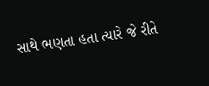સાથે ભણતા હતા ત્યારે જે રીતે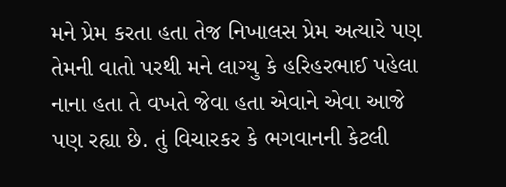મને પ્રેમ કરતા હતા તેજ નિખાલસ પ્રેમ અત્યારે પણ તેમની વાતો પરથી મને લાગ્યુ કે હરિહરભાઈ પહેલા નાના હતા તે વખતે જેવા હતા એવાને એવા આજે પણ રહ્યા છે. તું વિચારકર કે ભગવાનની કેટલી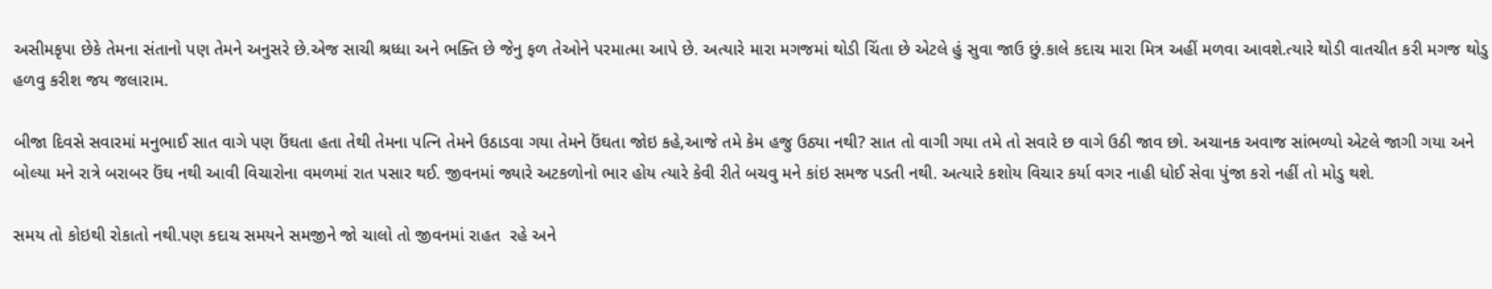અસીમકૃપા છેકે તેમના સંતાનો પણ તેમને અનુસરે છે.એજ સાચી શ્રધ્ધા અને ભક્તિ છે જેનુ ફળ તેઓને પરમાત્મા આપે છે. અત્યારે મારા મગજમાં થોડી ચિંતા છે એટલે હું સુવા જાઉ છું.કાલે કદાચ મારા મિત્ર અહીં મળવા આવશે.ત્યારે થોડી વાતચીત કરી મગજ થોડુ હળવુ કરીશ જય જલારામ.

બીજા દિવસે સવારમાં મનુભાઈ સાત વાગે પણ ઉંઘતા હતા તેથી તેમના પત્નિ તેમને ઉઠાડવા ગયા તેમને ઉંઘતા જોઇ કહે,આજે તમે કેમ હજુ ઉઠ્યા નથી? સાત તો વાગી ગયા તમે તો સવારે છ વાગે ઉઠી જાવ છો. અચાનક અવાજ સાંભળ્યો એટલે જાગી ગયા અને બોલ્યા મને રાત્રે બરાબર ઉંઘ નથી આવી વિચારોના વમળમાં રાત પસાર થઈ. જીવનમાં જ્યારે અટકળોનો ભાર હોય ત્યારે કેવી રીતે બચવુ મને કાંઇ સમજ પડતી નથી. અત્યારે કશોય વિચાર કર્યા વગર નાહી ધોઈ સેવા પુંજા કરો નહીં તો મોડુ થશે.

સમય તો કોઇથી રોકાતો નથી.પણ કદાચ સમયને સમજીને જો ચાલો તો જીવનમાં રાહત  રહે અને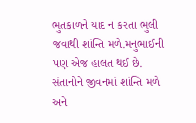ભુતકાળને યાદ ન કરતા ભુલી જવાથી શાંન્તિ મળે.મનુભાઈની પણ એજ હાલત થઈ છે. સંતાનોને જીવનમાં શાંન્તિ મળે અને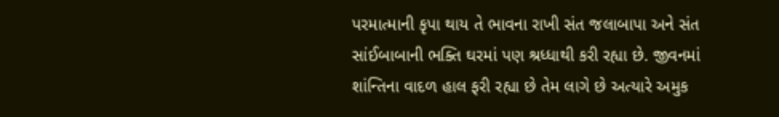પરમાત્માની કૃપા થાય તે ભાવના રાખી સંત જલાબાપા અને સંત સાંઈબાબાની ભક્તિ ઘરમાં પણ શ્રધ્ધાથી કરી રહ્યા છે. જીવનમાં શાંન્તિના વાદળ હાલ ફરી રહ્યા છે તેમ લાગે છે અત્યારે અમુક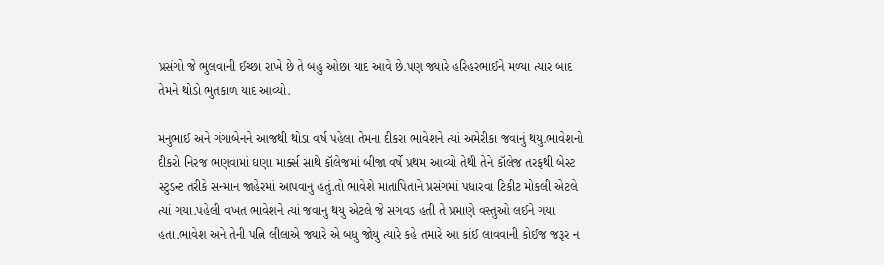પ્રસંગો જે ભુલવાની ઈચ્છા રાખે છે તે બહુ ઓછા યાદ આવે છે.પણ જ્યારે હરિહરભાઈને મળ્યા ત્યાર બાદ તેમને થોડો ભુતકાળ યાદ આવ્યો.

મનુભાઈ અને ગંગાબેનને આજથી થોડા વર્ષ પહેલા તેમના દીકરા ભાવેશને ત્યાં અમેરીકા જવાનું થયુ.ભાવેશનો દીકરો નિરજ ભણવામાં ઘણા માર્ક્સ સાથે કૉલેજમાં બીજા વર્ષે પ્રથમ આવ્યો તેથી તેને કૉલેજ તરફથી બેસ્ટ સ્ટુડન્ટ તરીકે સન્માન જાહેરમાં આપવાનુ હતું.તો ભાવેશે માતાપિતાને પ્રસંગમાં પધારવા ટિકીટ મોકલી એટલે ત્યાં ગયા.પહેલી વખત ભાવેશને ત્યાં જવાનુ થયુ એટલે જે સગવડ હતી તે પ્રમાણે વસ્તુઓ લઈને ગયા હતા.ભાવેશ અને તેની પત્નિ લીલાએ જ્યારે એ બધુ જોયુ ત્યારે કહે તમારે આ કાંઈ લાવવાની કોઈજ જરૂર ન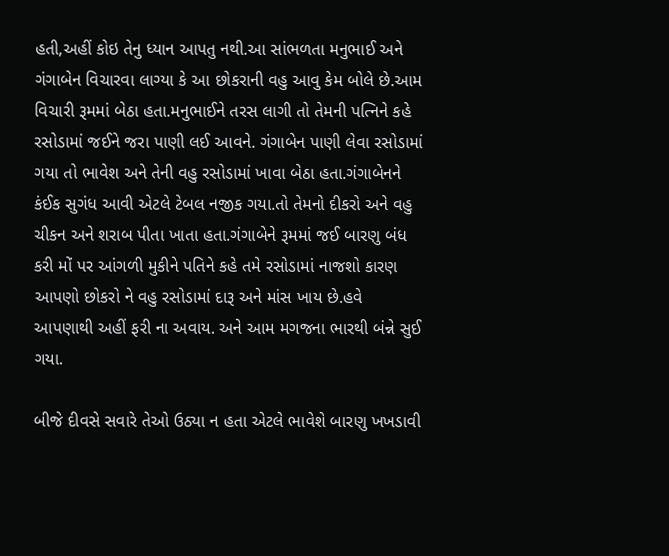હતી,અહીં કોઇ તેનુ ધ્યાન આપતુ નથી.આ સાંભળતા મનુભાઈ અને ગંગાબેન વિચારવા લાગ્યા કે આ છોકરાની વહુ આવુ કેમ બોલે છે.આમ વિચારી રૂમમાં બેઠા હતા.મનુભાઈને તરસ લાગી તો તેમની પત્નિને કહે રસોડામાં જઈને જરા પાણી લઈ આવને. ગંગાબેન પાણી લેવા રસોડામાં ગયા તો ભાવેશ અને તેની વહુ રસોડામાં ખાવા બેઠા હતા.ગંગાબેનને કંઈક સુગંધ આવી એટલે ટેબલ નજીક ગયા.તો તેમનો દીકરો અને વહુ  ચીકન અને શરાબ પીતા ખાતા હતા.ગંગાબેને રૂમમાં જઈ બારણુ બંધ કરી મોં પર આંગળી મુકીને પતિને કહે તમે રસોડામાં નાજશો કારણ આપણો છોકરો ને વહુ રસોડામાં દારૂ અને માંસ ખાય છે.હવે આપણાથી અહીં ફરી ના અવાય. અને આમ મગજના ભારથી બંન્ને સુઈ ગયા.

બીજે દીવસે સવારે તેઓ ઉઠ્યા ન હતા એટલે ભાવેશે બારણુ ખખડાવી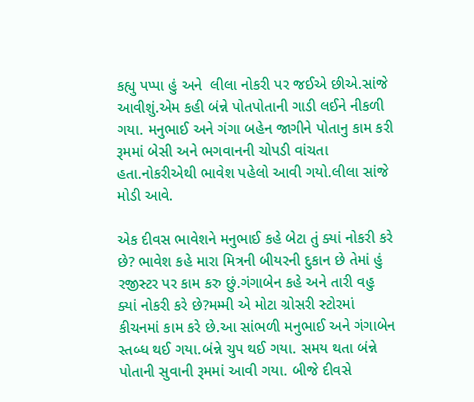કહ્યુ પપ્પા હું અને  લીલા નોકરી પર જઈએ છીએ.સાંજે આવીશું.એમ કહી બંન્ને પોતપોતાની ગાડી લઈને નીકળી ગયા. મનુભાઈ અને ગંગા બહેન જાગીને પોતાનુ કામ કરી રૂમમાં બેસી અને ભગવાનની ચોપડી વાંચતા હતા.નોકરીએથી ભાવેશ પહેલો આવી ગયો.લીલા સાંજે મોડી આવે.

એક દીવસ ભાવેશને મનુભાઈ કહે બેટા તું ક્યાં નોકરી કરે છે? ભાવેશ કહે મારા મિત્રની બીયરની દુકાન છે તેમાં હું રજીસ્ટર પર કામ કરુ છું.ગંગાબેન કહે અને તારી વહુ ક્યાં નોકરી કરે છે?મમ્મી એ મોટા ગ્રોસરી સ્ટોરમાં કીચનમાં કામ કરે છે.આ સાંભળી મનુભાઈ અને ગંગાબેન સ્તબ્ધ થઈ ગયા.બંન્ને ચુપ થઈ ગયા. સમય થતા બંન્ને પોતાની સુવાની રૂમમાં આવી ગયા. બીજે દીવસે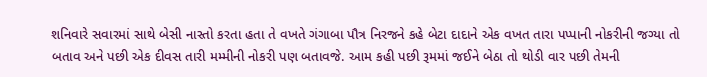શનિવારે સવારમાં સાથે બેસી નાસ્તો કરતા હતા તે વખતે ગંગાબા પૌત્ર નિરજને કહે બેટા દાદાને એક વખત તારા પપ્પાની નોકરીની જગ્યા તો બતાવ અને પછી એક દીવસ તારી મમ્મીની નોકરી પણ બતાવજે. આમ કહી પછી રૂમમાં જઈને બેઠા તો થોડી વાર પછી તેમની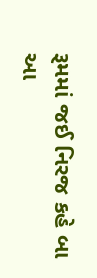રૂમમાં જઈ નિરજ કહે બા આ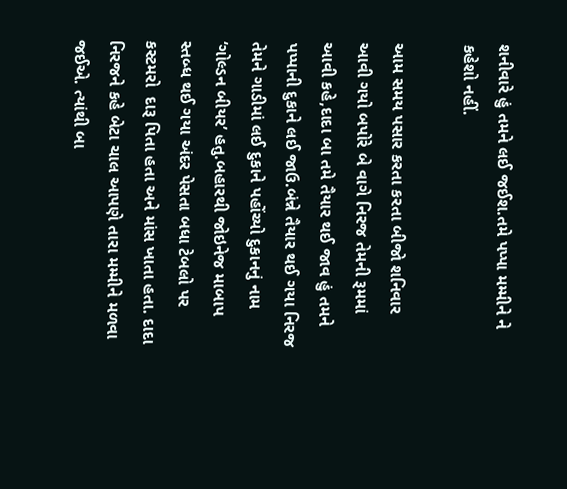શનીવારે હું તમને લઈ જઈશ.તમે પપ્પા મમ્મીને ને કહેશો નહીં.

આમ સમય પસાર કરતા કરતા બીજો શનિવાર આવી ગયો બપોરે બે વાગે નિરજ તેમની રૂમમાં  આવી કહે,દાદા બા તમે તૈયાર થઈ જાવ હું તમને પપ્પાની દુકાને લઈ જાઉ.બંન્ને તૈયાર થઈ ગયા નિરજ તેમને ગાડીમાં લઈ દુકાને પહોંચ્યો દુકાનનું નામ ‘ગોલ્ડન બીયર’ હતુ.બહારથી જોઇનેજ માબાપ સ્તબ્ધ થઈ ગયા અંદર પેસતા બધા ટેબલો પર કસ્ટમરો  દારૂ પિતા હતા અને માંસ ખાતા હતા. દાદા નિરજને કહે બેટા ચાલ આપણે તારા મમ્મીને મળવા જઈએ. ત્યાંથી બા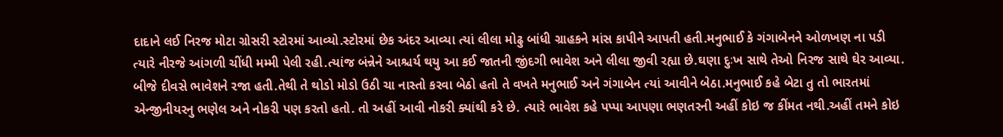દાદાને લઈ નિરજ મોટા ગ્રોસરી સ્ટોરમાં આવ્યો.સ્ટોરમાં છેક અંદર આવ્યા ત્યાં લીલા મોઢુ બાંધી ગ્રાહકને માંસ કાપીને આપતી હતી.મનુભાઈ કે ગંગાબેનને ઓળખણ ના પડી ત્યારે નીરજે આંગળી ચીંધી મમ્મી પેલી રહી.ત્યાંજ બંન્નેને આશ્ચર્ય થયુ આ કઈ જાતની જીંદગી ભાવેશ અને લીલા જીવી રહ્યા છે.ઘણા દુઃખ સાથે તેઓ નિરજ સાથે ઘેર આવ્યા. બીજે દીવસે ભાવેશને રજા હતી.તેથી તે થોડો મોડો ઉઠી ચા નાસ્તો કરવા બેઠો હતો તે વખતે મનુભાઈ અને ગંગાબેન ત્યાં આવીને બેઠા.મનુભાઈ કહે બેટા તુ તો ભારતમાં એન્જીનીયરનુ ભણેલ અને નોકરી પણ કરતો હતો. તો અહીં આવી નોકરી ક્યાંથી કરે છે. ત્યારે ભાવેશ કહે પપ્પા આપણા ભણતરની અહીં કોઇ જ કીંમત નથી.અહીં તમને કોઇ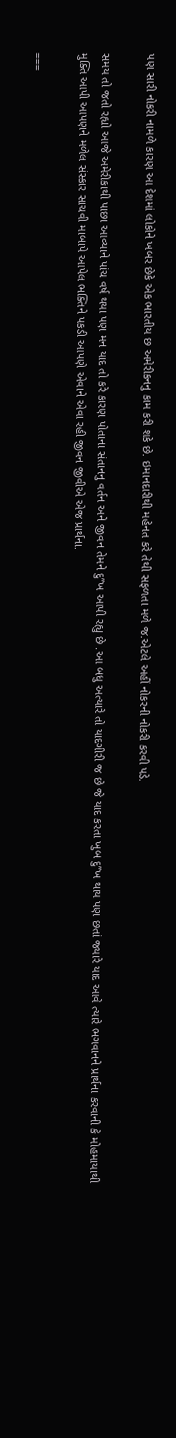પણ સારી નોકરી નામળે કારણ આ દેશમાં લોકોને ખબર છેકે એક ભારતીય છ અમેરીકનનુ કામ કરી શકે છે. ઇમાનદારીથી મહેનત કરે તેથી સફળતા મળે જ.એટલે અહીં નોકરની નોકરી કરવી પડે.

સમય તો જતો રહ્યો આજે અમેરીકાથી પાછા આવ્યાને પાંચ વર્ષ થયા પણ મન યાદ તો કરે કારણ પોતાના સંતાનનુ વર્તન અને જીવન તેમને દુ”ખ આપી રહ્યુ છે .આ બધુ અત્યારે તો યાદગીરી જ છે જે યાદ કરતા ખુબ દુ”ખ થાય પણ છતાં જ્યારે યાદ આવે ત્યારે ભગવાનને પ્રાર્થના કરવાની કે મોહમાયાથી મુક્તિ આપી આપણને મળેલ સંસ્કાર સાચવી માબાપે આપેલ ભક્તિને પકડી આપણે એવાને એવા રહી જીવન જીવીએ એજ પ્રાર્થના.

===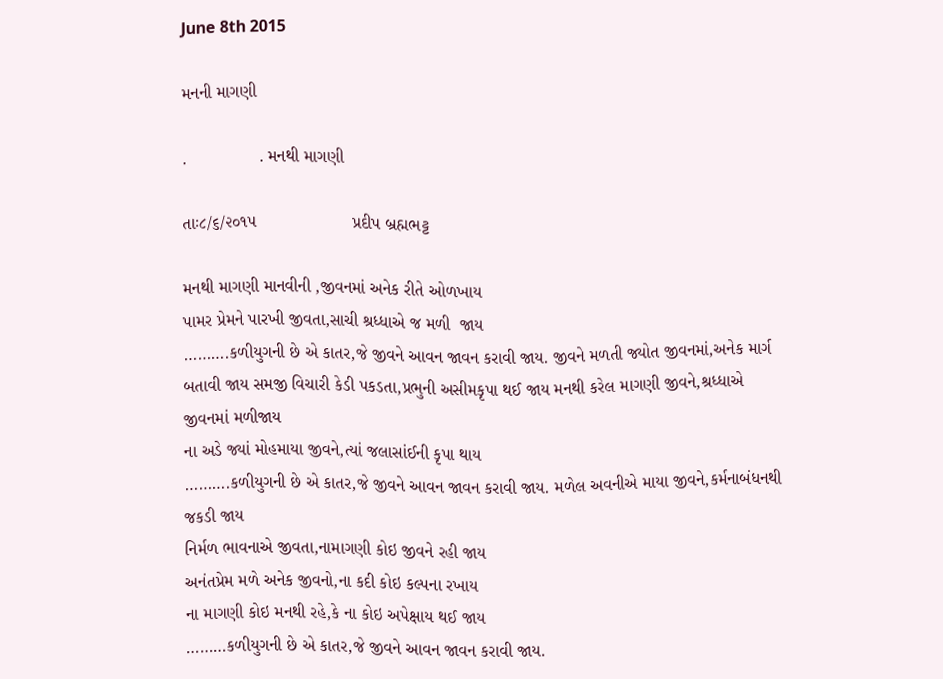June 8th 2015

મનની માગણી

.               . મનથી માગણી

તાઃ૮/૬/૨૦૧૫                    પ્રદીપ બ્રહ્મભટ્ટ

મનથી માગણી માનવીની ,જીવનમાં અનેક રીતે ઓળખાય
પામર પ્રેમને પારખી જીવતા,સાચી શ્રધ્ધાએ જ મળી  જાય
……….કળીયુગની છે એ કાતર,જે જીવને આવન જાવન કરાવી જાય. જીવને મળતી જ્યોત જીવનમાં,અનેક માર્ગ બતાવી જાય સમજી વિચારી કેડી પકડતા,પ્રભુની અસીમકૃપા થઈ જાય મનથી કરેલ માગણી જીવને,શ્રધ્ધાએ જીવનમાં મળીજાય
ના અડે જ્યાં મોહમાયા જીવને,ત્યાં જલાસાંઈની કૃપા થાય
……….કળીયુગની છે એ કાતર,જે જીવને આવન જાવન કરાવી જાય. મળેલ અવનીએ માયા જીવને,કર્મનાબંધનથી જકડી જાય
નિર્મળ ભાવનાએ જીવતા,નામાગણી કોઇ જીવને રહી જાય
અનંતપ્રેમ મળે અનેક જીવનો,ના કદી કોઇ કલ્પના રખાય
ના માગણી કોઇ મનથી રહે,કે ના કોઇ અપેક્ષાય થઈ જાય
………કળીયુગની છે એ કાતર,જે જીવને આવન જાવન કરાવી જાય.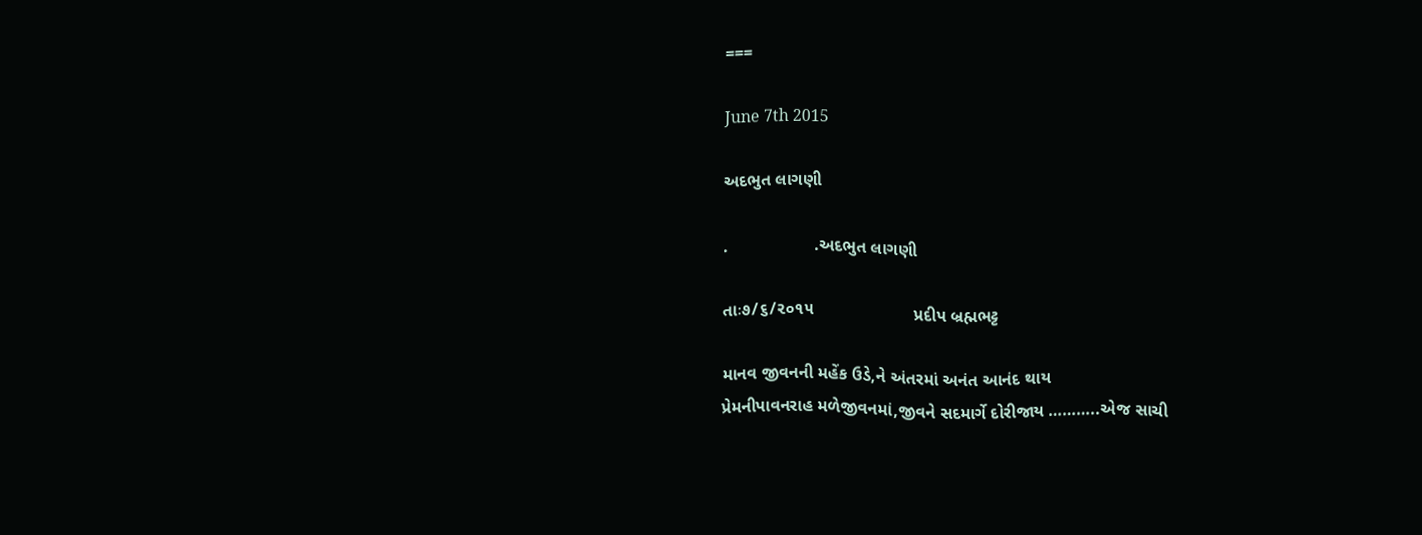===

June 7th 2015

અદભુત લાગણી

.                  .અદભુત લાગણી

તાઃ૭/૬/૨૦૧૫                     પ્રદીપ બ્રહ્મભટ્ટ

માનવ જીવનની મહેંક ઉડે,ને અંતરમાં અનંત આનંદ થાય
પ્રેમનીપાવનરાહ મળેજીવનમાં,જીવને સદમાર્ગે દોરીજાય ………..એજ સાચી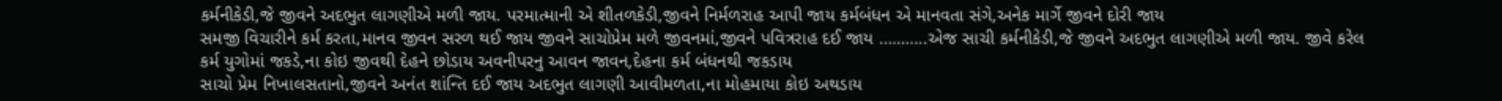કર્મનીકેડી,જે જીવને અદભુત લાગણીએ મળી જાય. પરમાત્માની એ શીતળકેડી,જીવને નિર્મળરાહ આપી જાય કર્મબંધન એ માનવતા સંગે,અનેક માર્ગે જીવને દોરી જાય
સમજી વિચારીને કર્મ કરતા,માનવ જીવન સરળ થઈ જાય જીવને સાચોપ્રેમ મળે જીવનમાં,જીવને પવિત્રરાહ દઈ જાય ………..એજ સાચી કર્મનીકેડી,જે જીવને અદભુત લાગણીએ મળી જાય. જીવે કરેલ કર્મ યુગોમાં જકડે,ના કોઇ જીવથી દેહને છોડાય અવનીપરનુ આવન જાવન,દેહના કર્મ બંધનથી જકડાય
સાચો પ્રેમ નિખાલસતાનો,જીવને અનંત શાંન્તિ દઈ જાય અદભુત લાગણી આવીમળતા,ના મોહમાયા કોઇ અથડાય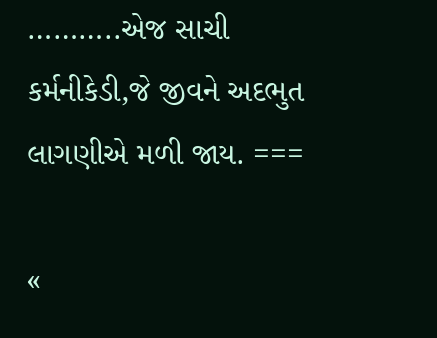………..એજ સાચી કર્મનીકેડી,જે જીવને અદભુત લાગણીએ મળી જાય. ===

«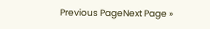Previous PageNext Page »